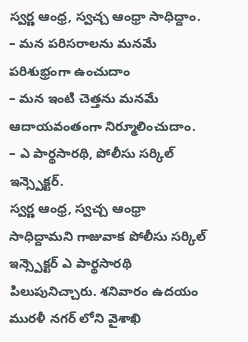స్వర్ణ ఆంధ్ర, స్వచ్చ ఆంధ్రా సాధిద్దాం.
– మన పరిసరాలను మనమే పరిశుభ్రంగా ఉంచుదాం
– మన ఇంటి చెత్తను మనమే ఆదాయవంతంగా నిర్మూలించుదాం.
– ఎ పార్థసారథి, పోలీసు సర్కిల్ ఇన్స్పెక్టర్.
స్వర్ణ ఆంధ్ర, స్వచ్చ ఆంధ్రా సాధిద్దామని గాజువాక పోలీసు సర్కిల్ ఇన్స్పెక్టర్ ఎ పార్థసారథి పిలుపునిచ్చారు. శనివారం ఉదయం మురళీ నగర్ లోని వైశాఖి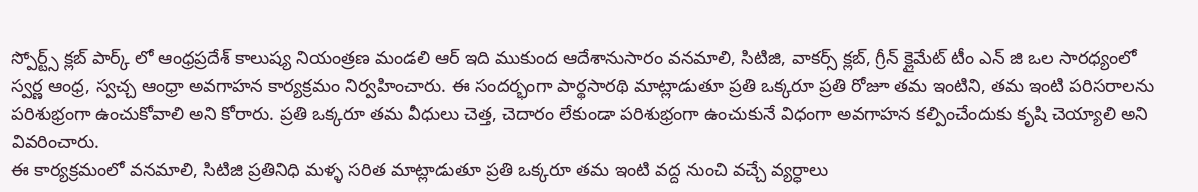స్పోర్ట్స్ క్లబ్ పార్క్ లో ఆంధ్రప్రదేశ్ కాలుష్య నియంత్రణ మండలి ఆర్ ఇది ముకుంద ఆదేశానుసారం వనమాలి, సిటిజి, వాకర్స్ క్లబ్, గ్రీన్ క్లైమేట్ టీం ఎన్ జి ఒల సారధ్యంలో స్వర్ణ ఆంధ్ర, స్వచ్చ ఆంధ్రా అవగాహన కార్యక్రమం నిర్వహించారు. ఈ సందర్భంగా పార్థసారథి మాట్లాడుతూ ప్రతి ఒక్కరూ ప్రతి రోజూ తమ ఇంటిని, తమ ఇంటి పరిసరాలను పరిశుభ్రంగా ఉంచుకోవాలి అని కోరారు. ప్రతి ఒక్కరూ తమ వీధులు చెత్త, చెదారం లేకుండా పరిశుభ్రంగా ఉంచుకునే విధంగా అవగాహన కల్పించేందుకు కృషి చెయ్యాలి అని వివరించారు.
ఈ కార్యక్రమంలో వనమాలి, సిటిజి ప్రతినిధి మళ్ళ సరిత మాట్లాడుతూ ప్రతి ఒక్కరూ తమ ఇంటి వద్ద నుంచి వచ్చే వ్యర్ధాలు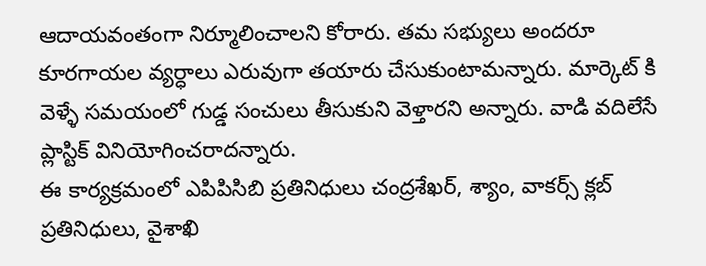ఆదాయవంతంగా నిర్మూలించాలని కోరారు. తమ సభ్యులు అందరూ కూరగాయల వ్యర్ధాలు ఎరువుగా తయారు చేసుకుంటామన్నారు. మార్కెట్ కి వెళ్ళే సమయంలో గుడ్డ సంచులు తీసుకుని వెళ్తారని అన్నారు. వాడి వదిలేసే ప్లాస్టిక్ వినియోగించరాదన్నారు.
ఈ కార్యక్రమంలో ఎపిపిసిబి ప్రతినిధులు చంద్రశేఖర్, శ్యాం, వాకర్స్ క్లబ్ ప్రతినిధులు, వైశాఖి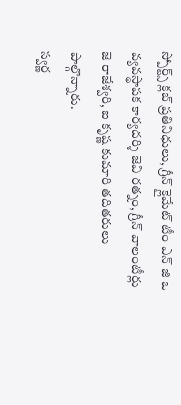స్పోర్ట్స్ క్లబ్ ప్రతినిధులు, గ్రీన్ క్లైమేట్ టీం ఎన్ జి ఒ వ్యవస్థాపక కార్యదర్శి జెవి రత్నం, గ్రీన్ వాలంటీర్లు జె రాజేశ్వరి, ఐ కృష్ణ కుమారి తదితరులు పాల్గొన్నారు.
స్వర్ణ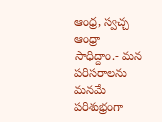ఆంధ్ర, స్వచ్చ ఆంధ్రా సాధిద్దాం.- మన పరిసరాలను మనమే పరిశుభ్రంగా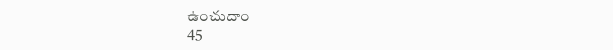ఉంచుదాం
45